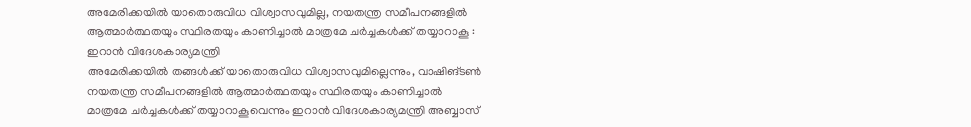അമേരിക്കയിൽ യാതൊരുവിധ വിശ്വാസവുമില്ല, നയതന്ത്ര സമീപനങ്ങളിൽ ആത്മാർത്ഥതയും സ്ഥിരതയും കാണിച്ചാൽ മാത്രമേ ചർച്ചകൾക്ക് തയ്യാറാകൂ : ഇറാൻ വിദേശകാര്യമന്ത്രി
അമേരിക്കയിൽ തങ്ങൾക്ക് യാതൊരുവിധ വിശ്വാസവുമില്ലെന്നും, വാഷിങ്ടൺ നയതന്ത്ര സമീപനങ്ങളിൽ ആത്മാർത്ഥതയും സ്ഥിരതയും കാണിച്ചാൽ മാത്രമേ ചർച്ചകൾക്ക് തയ്യാറാകൂവെന്നും ഇറാൻ വിദേശകാര്യമന്ത്രി അബ്ബാസ്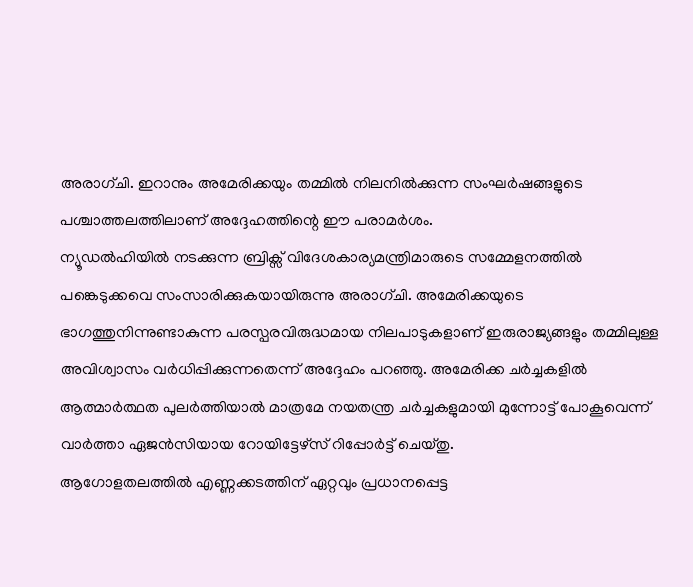അരാഗ്ചി. ഇറാനും അമേരിക്കയും തമ്മിൽ നിലനിൽക്കുന്ന സംഘർഷങ്ങളുടെ പശ്ചാത്തലത്തിലാണ് അദ്ദേഹത്തിന്റെ ഈ പരാമർശം.
ന്യൂഡൽഹിയിൽ നടക്കുന്ന ബ്രിക്സ് വിദേശകാര്യമന്ത്രിമാരുടെ സമ്മേളനത്തിൽ പങ്കെടുക്കവെ സംസാരിക്കുകയായിരുന്നു അരാഗ്ചി. അമേരിക്കയുടെ ഭാഗത്തുനിന്നുണ്ടാകുന്ന പരസ്പരവിരുദ്ധമായ നിലപാടുകളാണ് ഇരുരാജ്യങ്ങളും തമ്മിലുള്ള അവിശ്വാസം വർധിപ്പിക്കുന്നതെന്ന് അദ്ദേഹം പറഞ്ഞു. അമേരിക്ക ചർച്ചകളിൽ ആത്മാർത്ഥത പുലർത്തിയാൽ മാത്രമേ നയതന്ത്ര ചർച്ചകളുമായി മുന്നോട്ട് പോകൂവെന്ന് വാർത്താ ഏജൻസിയായ റോയിട്ടേഴ്സ് റിപ്പോർട്ട് ചെയ്തു.
ആഗോളതലത്തിൽ എണ്ണക്കടത്തിന് ഏറ്റവും പ്രധാനപ്പെട്ട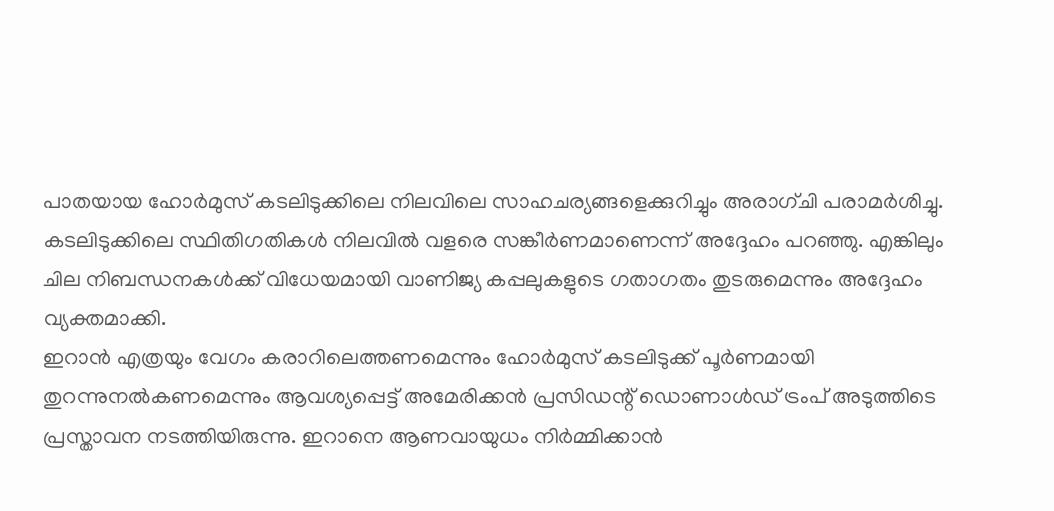പാതയായ ഹോർമുസ് കടലിടുക്കിലെ നിലവിലെ സാഹചര്യങ്ങളെക്കുറിച്ചും അരാഗ്ചി പരാമർശിച്ചു. കടലിടുക്കിലെ സ്ഥിതിഗതികൾ നിലവിൽ വളരെ സങ്കീർണമാണെന്ന് അദ്ദേഹം പറഞ്ഞു. എങ്കിലും ചില നിബന്ധനകൾക്ക് വിധേയമായി വാണിജ്യ കപ്പലുകളുടെ ഗതാഗതം തുടരുമെന്നും അദ്ദേഹം വ്യക്തമാക്കി.
ഇറാൻ എത്രയും വേഗം കരാറിലെത്തണമെന്നും ഹോർമുസ് കടലിടുക്ക് പൂർണമായി തുറന്നുനൽകണമെന്നും ആവശ്യപ്പെട്ട് അമേരിക്കൻ പ്രസിഡന്റ് ഡൊണാൾഡ് ട്രംപ് അടുത്തിടെ പ്രസ്താവന നടത്തിയിരുന്നു. ഇറാനെ ആണവായുധം നിർമ്മിക്കാൻ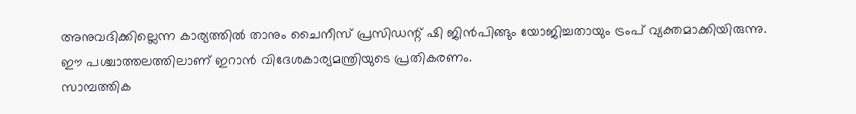അനുവദിക്കില്ലെന്ന കാര്യത്തിൽ താനും ചൈനീസ് പ്രസിഡന്റ് ഷി ജിൻപിങ്ങും യോജിച്ചതായും ട്രംപ് വ്യക്തമാക്കിയിരുന്നു. ഈ പശ്ചാത്തലത്തിലാണ് ഇറാൻ വിദേശകാര്യമന്ത്രിയുടെ പ്രതികരണം.
സാമ്പത്തിക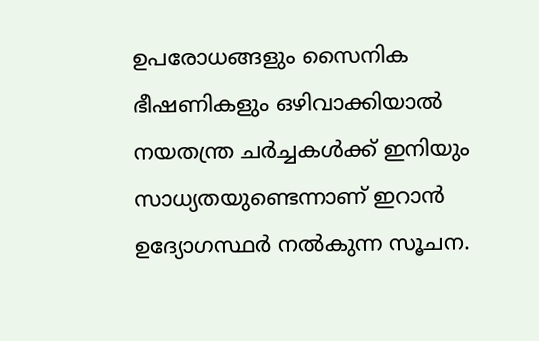ഉപരോധങ്ങളും സൈനിക ഭീഷണികളും ഒഴിവാക്കിയാൽ നയതന്ത്ര ചർച്ചകൾക്ക് ഇനിയും സാധ്യതയുണ്ടെന്നാണ് ഇറാൻ ഉദ്യോഗസ്ഥർ നൽകുന്ന സൂചന.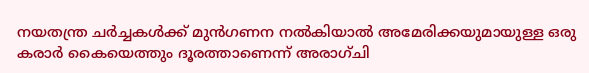നയതന്ത്ര ചർച്ചകൾക്ക് മുൻഗണന നൽകിയാൽ അമേരിക്കയുമായുള്ള ഒരു കരാർ കൈയെത്തും ദൂരത്താണെന്ന് അരാഗ്ചി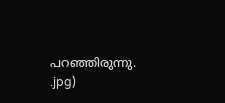പറഞ്ഞിരുന്നു.
.jpg)